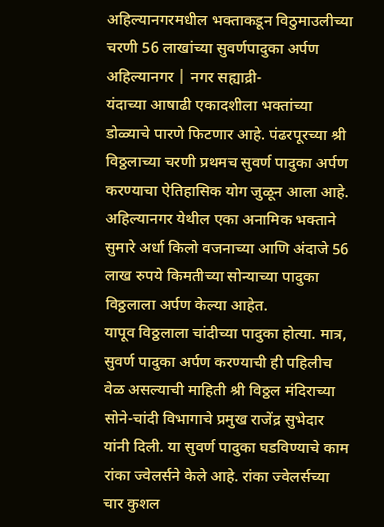अहिल्यानगरमधील भक्ताकडून विठुमाउलीच्या चरणी 56 लाखांच्या सुवर्णपादुका अर्पण
अहिल्यानगर | नगर सह्याद्री-
यंदाच्या आषाढी एकादशीला भक्तांच्या डोळ्याचे पारणे फिटणार आहे. पंढरपूरच्या श्री विठ्ठलाच्या चरणी प्रथमच सुवर्ण पादुका अर्पण करण्याचा ऐतिहासिक योग जुळून आला आहे. अहिल्यानगर येथील एका अनामिक भक्ताने सुमारे अर्धा किलो वजनाच्या आणि अंदाजे 56 लाख रुपये किमतीच्या सोन्याच्या पादुका विठ्ठलाला अर्पण केल्या आहेत.
यापूव विठ्ठलाला चांदीच्या पादुका होत्या. मात्र, सुवर्ण पादुका अर्पण करण्याची ही पहिलीच वेळ असल्याची माहिती श्री विठ्ठल मंदिराच्या सोने-चांदी विभागाचे प्रमुख राजेंद्र सुभेदार यांनी दिली. या सुवर्ण पादुका घडविण्याचे काम रांका ज्वेलर्सने केले आहे. रांका ज्वेलर्सच्या चार कुशल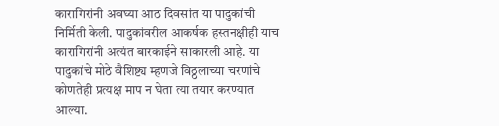कारागिरांनी अवघ्या आठ दिवसांत या पादुकांची निर्मिती केली. पादुकांवरील आकर्षक हस्तनक्षीही याच कारागिरांनी अत्यंत बारकाईने साकारली आहे. या पादुकांचे मोठे वैशिष्ट्य म्हणजे विठ्ठलाच्या चरणांचे कोणतेही प्रत्यक्ष माप न घेता त्या तयार करण्यात आल्या.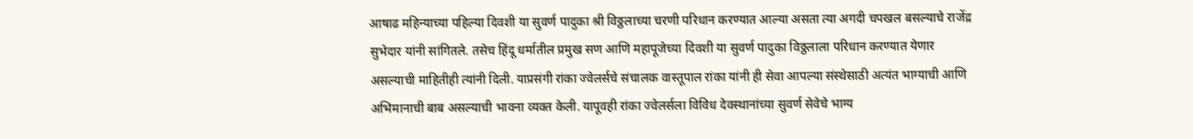आषाढ महिन्याच्या पहिल्या दिवशी या सुवर्ण पादुका श्री विठ्ठलाच्या चरणी परिधान करण्यात आल्या असता त्या अगदी चपखल बसल्याचे राजेंद्र सुभेदार यांनी सांगितले. तसेच हिंदू धर्मातील प्रमुख सण आणि महापूजेच्या दिवशी या सुवर्ण पादुका विठ्ठलाला परिधान करण्यात येणार असल्याची माहितीही त्यांनी दिली. याप्रसंगी रांका ज्वेलर्सचे संचालक वास्तूपाल रांका यांनी ही सेवा आपल्या संस्थेसाठी अत्यंत भाग्याची आणि अभिमानाची बाब असल्याची भावना व्यक्त केली. यापूवही रांका ज्वेलर्सला विविध देवस्थानांच्या सुवर्ण सेवेचे भाग्य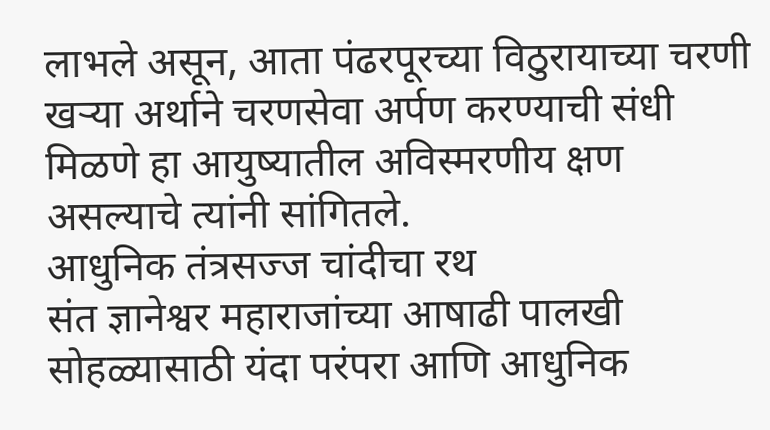लाभले असून, आता पंढरपूरच्या विठुरायाच्या चरणी खऱ्या अर्थाने चरणसेवा अर्पण करण्याची संधी मिळणे हा आयुष्यातील अविस्मरणीय क्षण असल्याचे त्यांनी सांगितले.
आधुनिक तंत्रसज्ज चांदीचा रथ
संत ज्ञानेश्वर महाराजांच्या आषाढी पालखी सोहळ्यासाठी यंदा परंपरा आणि आधुनिक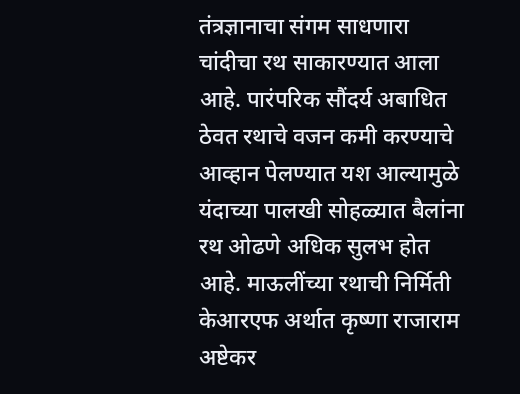तंत्रज्ञानाचा संगम साधणारा चांदीचा रथ साकारण्यात आला आहे. पारंपरिक सौंदर्य अबाधित ठेवत रथाचे वजन कमी करण्याचे आव्हान पेलण्यात यश आल्यामुळे यंदाच्या पालखी सोहळ्यात बैलांना रथ ओढणे अधिक सुलभ होत आहे. माऊलींच्या रथाची निर्मिती केआरएफ अर्थात कृष्णा राजाराम अष्टेकर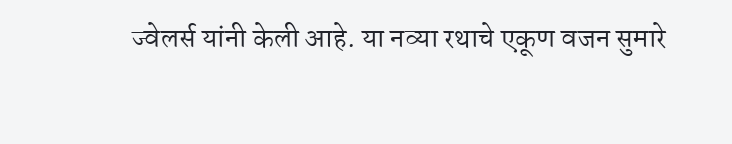ज्वेलर्स यांनी केली आहे. या नव्या रथाचे एकूण वजन सुमारे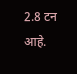2.8 टन आहे.